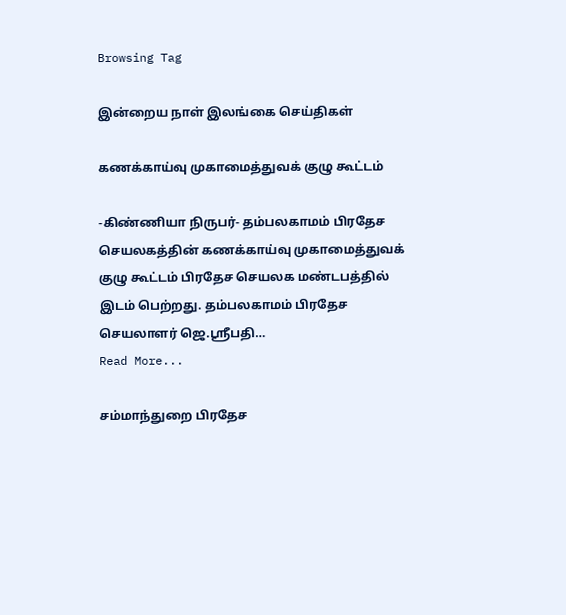Browsing Tag

இன்றைய நாள் இலங்கை செய்திகள்

கணக்காய்வு முகாமைத்துவக் குழு கூட்டம்

-கிண்ணியா நிருபர்- தம்பலகாமம் பிரதேச செயலகத்தின் கணக்காய்வு முகாமைத்துவக் குழு கூட்டம் பிரதேச செயலக மண்டபத்தில் இடம் பெற்றது. தம்பலகாமம் பிரதேச செயலாளர் ஜெ.ஸ்ரீபதி…
Read More...

சம்மாந்துறை பிரதேச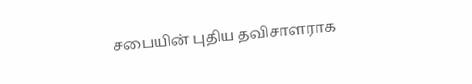சபையின் புதிய தவிசாளராக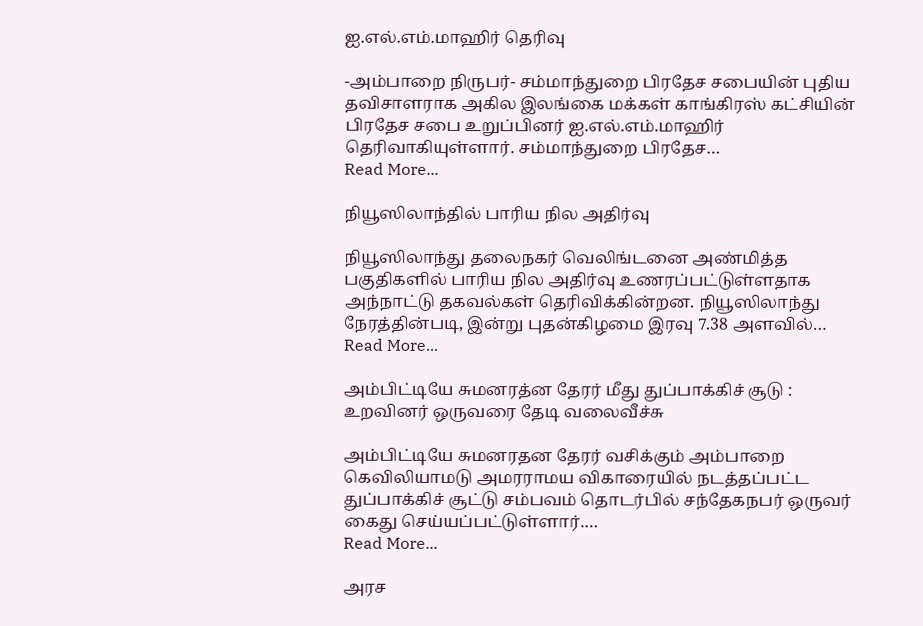ஐ.எல்.எம்.மாஹிர் தெரிவு

-அம்பாறை நிருபர்- சம்மாந்துறை பிரதேச சபையின் புதிய தவிசாளராக அகில இலங்கை மக்கள் காங்கிரஸ் கட்சியின் பிரதேச சபை உறுப்பினர் ஐ.எல்.எம்.மாஹிர் தெரிவாகியுள்ளார். சம்மாந்துறை பிரதேச…
Read More...

நியூஸிலாந்தில் பாரிய நில அதிர்வு

நியூஸிலாந்து தலைநகர் வெலிங்டனை அண்மித்த பகுதிகளில் பாரிய நில அதிர்வு உணரப்பட்டுள்ளதாக அந்நாட்டு தகவல்கள் தெரிவிக்கின்றன. நியூஸிலாந்து நேரத்தின்படி, இன்று புதன்கிழமை இரவு 7.38 அளவில்…
Read More...

அம்பிட்டியே சுமனரத்ன தேரர் மீது துப்பாக்கிச் சூடு : உறவினர் ஒருவரை தேடி வலைவீச்சு

அம்பிட்டியே சுமனரதன தேரர் வசிக்கும் அம்பாறை  கெவிலியாமடு அமரராமய விகாரையில் நடத்தப்பட்ட துப்பாக்கிச் சூட்டு சம்பவம் தொடர்பில் சந்தேகநபர் ஒருவர் கைது செய்யப்பட்டுள்ளார்.…
Read More...

அரச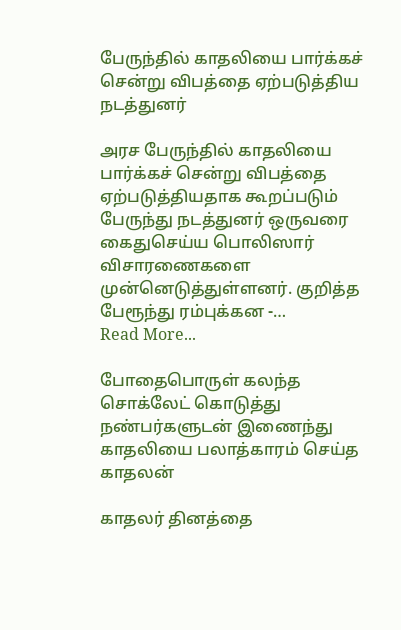பேருந்தில் காதலியை பார்க்கச் சென்று விபத்தை ஏற்படுத்திய நடத்துனர்

அரச பேருந்தில் காதலியை பார்க்கச் சென்று விபத்தை ஏற்படுத்தியதாக கூறப்படும் பேருந்து நடத்துனர் ஒருவரை கைதுசெய்ய பொலிஸார் விசாரணைகளை முன்னெடுத்துள்ளனர். குறித்த பேரூந்து ரம்புக்கன -…
Read More...

போதைபொருள் கலந்த சொக்லேட் கொடுத்து நண்பர்களுடன் இணைந்து காதலியை பலாத்காரம் செய்த காதலன்

காதலர் தினத்தை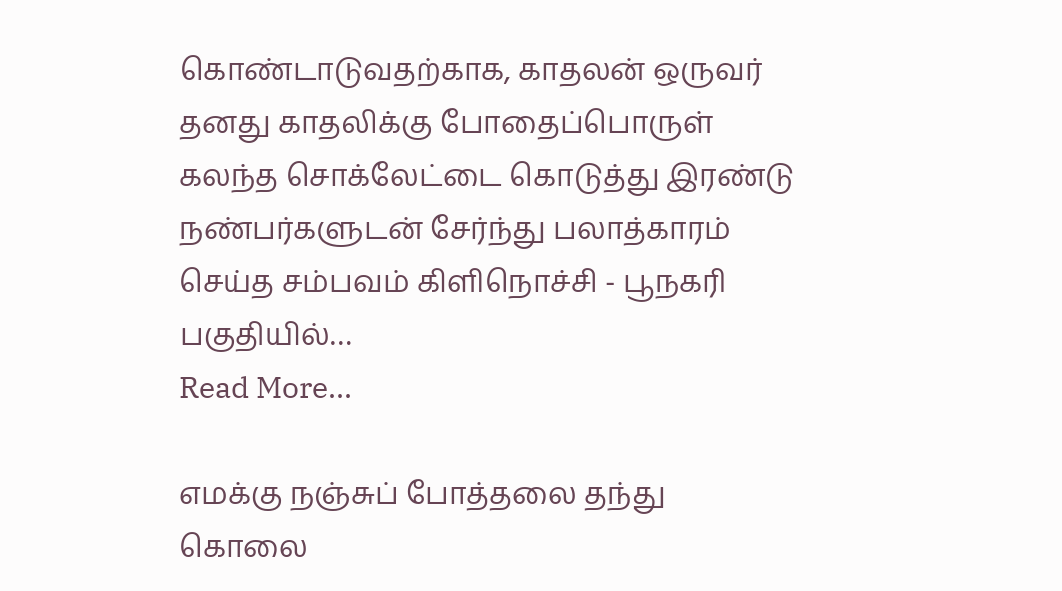கொண்டாடுவதற்காக, காதலன் ஒருவர் தனது காதலிக்கு போதைப்பொருள் கலந்த சொக்லேட்டை கொடுத்து இரண்டு நண்பர்களுடன் சேர்ந்து பலாத்காரம் செய்த சம்பவம் கிளிநொச்சி - பூநகரி பகுதியில்…
Read More...

எமக்கு நஞ்சுப் போத்தலை தந்து கொலை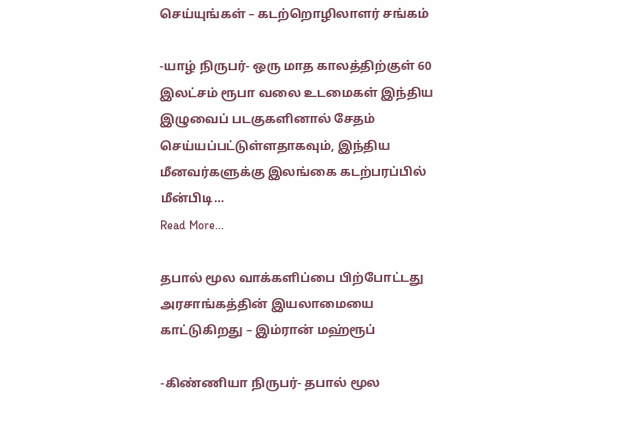செய்யுங்கள் – கடற்றொழிலாளர் சங்கம்

-யாழ் நிருபர்- ஒரு மாத காலத்திற்குள் 60 இலட்சம் ரூபா வலை உடமைகள் இந்திய இழுவைப் படகுகளினால் சேதம் செய்யப்பட்டுள்ளதாகவும், இந்திய மீனவர்களுக்கு இலங்கை கடற்பரப்பில் மீன்பிடி…
Read More...

தபால் மூல வாக்களிப்பை பிற்போட்டது அரசாங்கத்தின் இயலாமையை காட்டுகிறது – இம்ரான் மஹ்ரூப்

-கிண்ணியா நிருபர்- தபால் மூல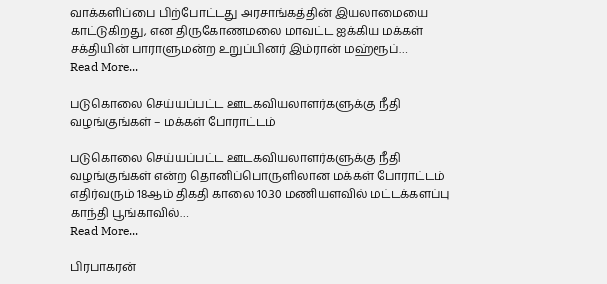வாக்களிப்பை பிற்போட்டது அரசாங்கத்தின் இயலாமையை காட்டுகிறது, என திருகோணமலை மாவட்ட ஐக்கிய மக்கள் சக்தியின் பாராளுமன்ற உறுப்பினர் இம்ரான் மஹ்ரூப்…
Read More...

படுகொலை செய்யப்பட்ட ஊடகவியலாளர்களுக்கு நீதி வழங்குங்கள் – மக்கள் போராட்டம்

படுகொலை செய்யப்பட்ட ஊடகவியலாளர்களுக்கு நீதி வழங்குங்கள் என்ற தொனிப்பொருளிலான மக்கள் போராட்டம் எதிர்வரும் 18ஆம் திகதி காலை 10.30 மணியளவில் மட்டக்களப்பு காந்தி பூங்காவில்…
Read More...

பிரபாகரன்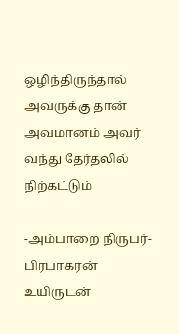ஒழிந்திருந்தால் அவருக்கு தான் அவமானம் அவர் வந்து தேர்தலில் நிற்கட்டும்

-அம்பாறை நிருபர்- பிரபாகரன் உயிருடன்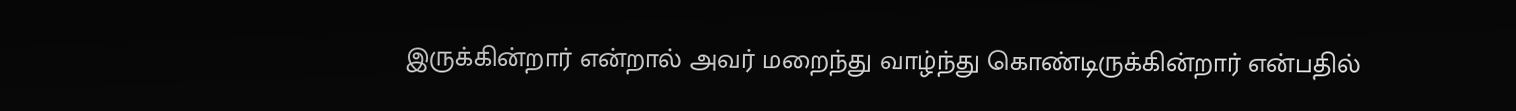இருக்கின்றார் என்றால் அவர் மறைந்து வாழ்ந்து கொண்டிருக்கின்றார் என்பதில்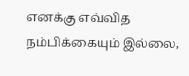எனக்கு எவ்வித நம்பிக்கையும் இல்லை,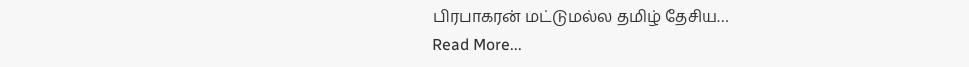பிரபாகரன் மட்டுமல்ல தமிழ் தேசிய…
Read More...